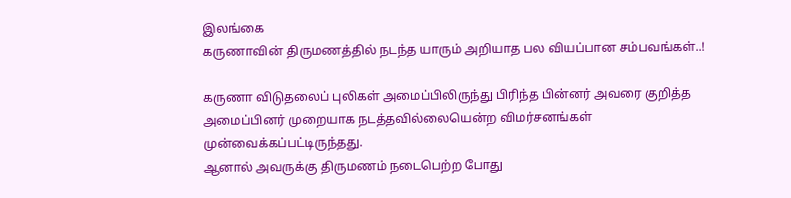இலங்கை
கருணாவின் திருமணத்தில் நடந்த யாரும் அறியாத பல வியப்பான சம்பவங்கள்..!

கருணா விடுதலைப் புலிகள் அமைப்பிலிருந்து பிரிந்த பின்னர் அவரை குறித்த அமைப்பினர் முறையாக நடத்தவில்லையென்ற விமர்சனங்கள் முன்வைக்கப்பட்டிருந்தது.
ஆனால் அவருக்கு திருமணம் நடைபெற்ற போது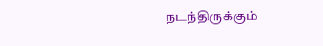நடந்திருக்கும்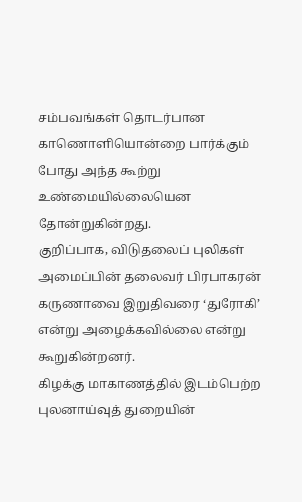சம்பவங்கள் தொடர்பான காணொளியொன்றை பார்க்கும் போது அந்த கூற்று உண்மையில்லையென தோன்றுகின்றது.
குறிப்பாக, விடுதலைப் புலிகள் அமைப்பின் தலைவர் பிரபாகரன் கருணாவை இறுதிவரை ‘துரோகி’ என்று அழைக்கவில்லை என்று கூறுகின்றனர்.
கிழக்கு மாகாணத்தில் இடம்பெற்ற புலனாய்வுத் துறையின்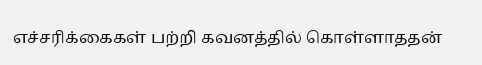எச்சரிக்கைகள் பற்றி கவனத்தில் கொள்ளாததன்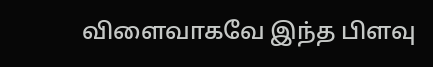விளைவாகவே இந்த பிளவு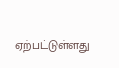ஏற்பட்டுள்ளது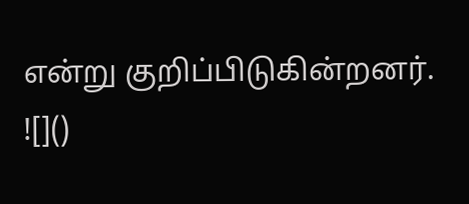என்று குறிப்பிடுகின்றனர்.
![]()